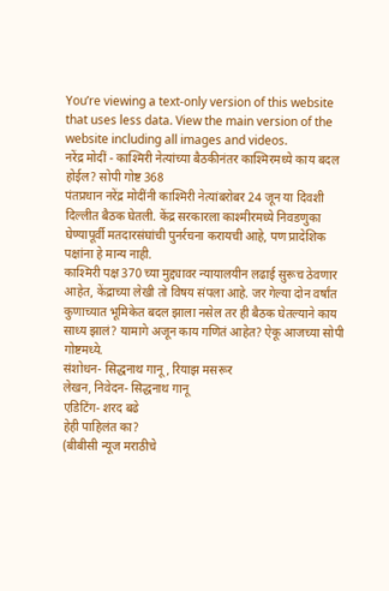You’re viewing a text-only version of this website that uses less data. View the main version of the website including all images and videos.
नरेंद्र मोदीं - काश्मिरी नेत्यांच्या बैठकीनंतर काश्मिरमध्ये काय बदल होईल? सोपी गोष्ट 368
पंतप्रधान नरेंद्र मोदींनी काश्मिरी नेत्यांबरोबर 24 जून या दिवशी दिल्लीत बैठक घेतली. केंद्र सरकारला काश्मीरमध्ये निवडणुका घेण्यापूर्वी मतदारसंघांची पुनर्रचना करायची आहे, पण प्रादेशिक पक्षांना हे मान्य नाही.
काश्मिरी पक्ष 370 च्या मुद्द्यावर न्यायालयीन लढाई सुरूच ठेवणार आहेत, केंद्राच्या लेखी तो विषय संपला आहे. जर गेल्या दोन वर्षांत कुणाच्यात भूमिकेत बदल झाला नसेल तर ही बैठक घेतल्याने काय साध्य झालं? यामागे अजून काय गणितं आहेत? ऐकू आजच्या सोपी गोष्टमध्ये.
संशोधन- सिद्धनाथ गानू, रियाझ मसरूर
लेखन, निवेदन- सिद्धनाथ गानू
एडिटिंग- शरद बढे
हेही पाहिलंत का?
(बीबीसी न्यूज मराठीचे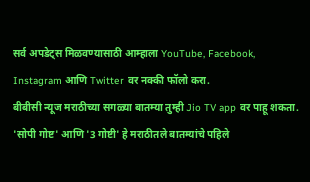सर्व अपडेट्स मिळवण्यासाठी आम्हाला YouTube, Facebook, Instagram आणि Twitter वर नक्की फॉलो करा.
बीबीसी न्यूज मराठीच्या सगळ्या बातम्या तुम्ही Jio TV app वर पाहू शकता.
'सोपी गोष्ट' आणि '3 गोष्टी' हे मराठीतले बातम्यांचे पहिले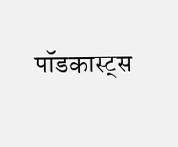पॉडकास्ट्स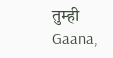तुम्ही Gaana,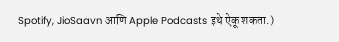Spotify, JioSaavn आणि Apple Podcasts इथे ऐकू शकता.)